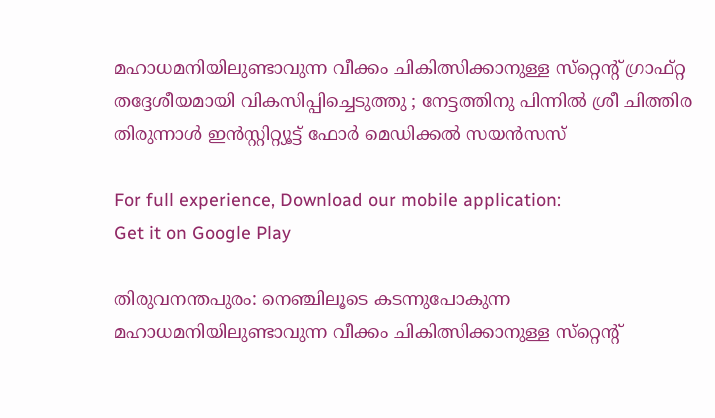മഹാധമനിയിലുണ്ടാവുന്ന വീക്കം ചികിത്സിക്കാനുള്ള സ്‌റ്റെന്റ് ഗ്രാഫ്റ്റ തദ്ദേശീയമായി വികസിപ്പിച്ചെടുത്തു ; നേട്ടത്തിനു പിന്നില്‍ ശ്രീ ചിത്തിര തിരുന്നാള്‍ ഇന്‍സ്റ്റിറ്റ്യൂട്ട് ഫോര്‍ മെഡിക്കല്‍ സയന്‍സസ്

For full experience, Download our mobile application:
Get it on Google Play

തിരുവനന്തപുരം: നെഞ്ചിലൂടെ കടന്നുപോകുന്ന മഹാധമനിയിലുണ്ടാവുന്ന വീക്കം ചികിത്സിക്കാനുള്ള സ്‌റ്റെന്റ്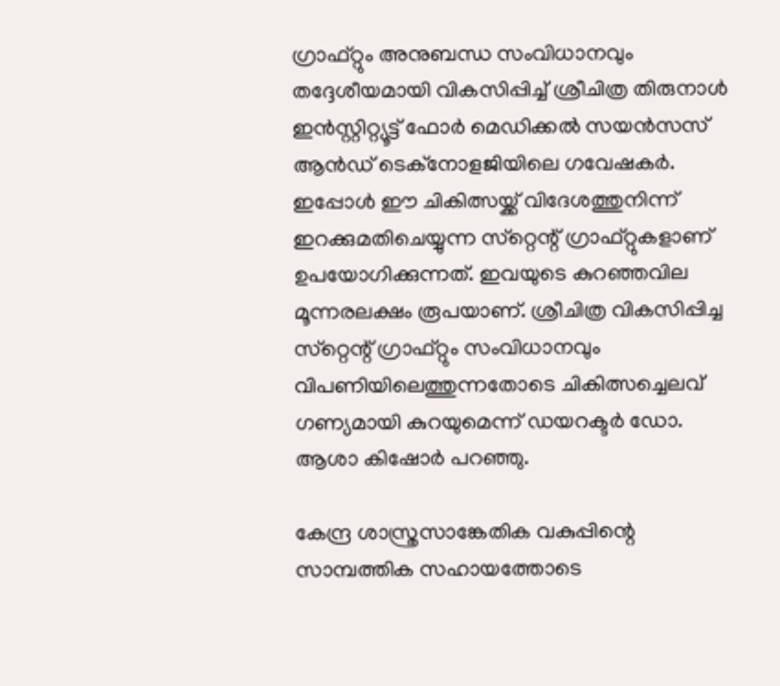ഗ്രാഫ്റ്റും അനുബന്ധ സംവിധാനവും തദ്ദേശീയമായി വികസിപ്പിച്ച്‌ ശ്രീചിത്ര തിരുനാള്‍ ഇന്‍സ്റ്റിറ്റ്യൂട്ട് ഫോര്‍ മെഡിക്കല്‍ സയന്‍സസ് ആന്‍ഡ് ടെക്‌നോളജിയിലെ ഗവേഷകര്‍. ഇപ്പോള്‍ ഈ ചികിത്സയ്ക്ക് വിദേശത്തുനിന്ന് ഇറക്കുമതിചെയ്യുന്ന സ്‌റ്റെന്റ് ഗ്രാഫ്റ്റുകളാണ് ഉപയോഗിക്കുന്നത്. ഇവയുടെ കുറഞ്ഞവില മൂന്നരലക്ഷം രൂപയാണ്. ശ്രീചിത്ര വികസിപ്പിച്ച സ്‌റ്റെന്റ് ഗ്രാഫ്റ്റും സംവിധാനവും വിപണിയിലെത്തുന്നതോടെ ചികിത്സച്ചെലവ് ഗണ്യമായി കുറയുമെന്ന് ഡയറക്ടര്‍ ഡോ. ആശാ കിഷോര്‍ പറഞ്ഞു.

കേന്ദ്ര ശാസ്ത്രസാങ്കേതിക വകുപ്പിന്റെ സാമ്പത്തിക സഹായത്തോടെ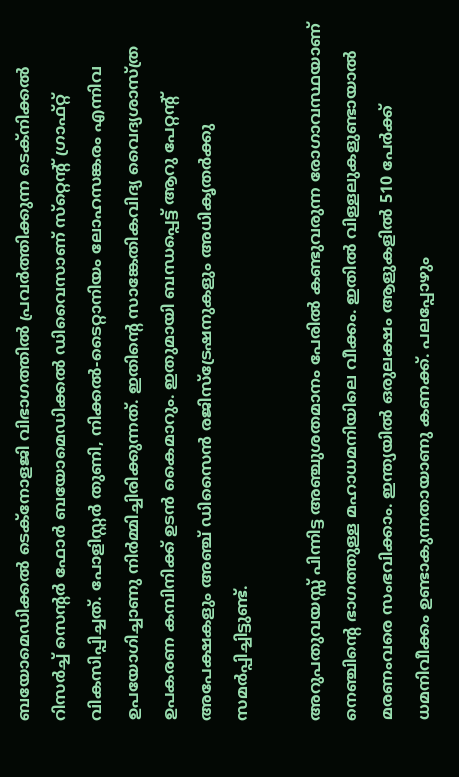ബയോമെഡിക്കല്‍ ടെക്‌നോളജി വിഭാഗത്തില്‍ പ്രവര്‍ത്തിക്കുന്ന ടെക്‌നിക്കല്‍ റിസര്‍ച്ച്‌ സെന്റര്‍ ഫോര്‍ ബയോമെഡിക്കല്‍ ഡിവൈസാണ് സ്‌റ്റെന്റ് ഗ്രാഫ്റ്റ് വികസിപ്പിച്ചത്. പോളിസ്റ്റര്‍ തുണി, നിക്കല്‍-ടൈറ്റാനിയം ലോഹസങ്കരം എന്നിവ ഉപയോഗിച്ചാണു നിര്‍മ്മിച്ചിരിക്കുന്നത്. ഇതിന്റെ സാങ്കേതികവിദ്യ വൈദ്യശാസ്ത്ര ഉപകരണ കമ്പിനിക്ക് ഉടന്‍ കൈമാറും. ഇതുമായി ബന്ധപ്പെട്ട് ആറു പേറ്റന്റ് അപേക്ഷകളും അഞ്ച് ഡിസൈന്‍ രജിസ്‌ട്രേഷനുകളും അധികൃതര്‍ക്കു സമര്‍പ്പിച്ചിട്ടുണ്ട്.

അറുപതുവയസ്സ് പിന്നിട്ട അഞ്ചുശതമാനം പേരില്‍ കണ്ടുവരുന്ന രോഗാവസ്ഥയാണ് നെഞ്ചിന്റെ ഭാഗത്തുള്ള മഹാധമനിയിലെ വീക്കം. ഇതില്‍ വിള്ളലുകളുണ്ടായാല്‍ മരണംവരെ സംഭവിക്കാം. ഇന്ത്യയില്‍ ഒരുലക്ഷം ആളുകളില്‍ 510 പേര്‍ക്ക് ധമനിവീക്കം ഉണ്ടാകുന്നതായാണു കണക്ക്. പലപ്പോഴും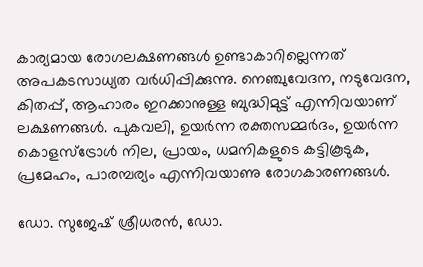കാര്യമായ രോഗലക്ഷണങ്ങള്‍ ഉണ്ടാകാറില്ലെന്നത് അപകടസാധ്യത വര്‍ധിപ്പിക്കുന്നു. നെഞ്ചുവേദന, നടുവേദന, കിതപ്പ്, ആഹാരം ഇറക്കാനുള്ള ബുദ്ധിമുട്ട് എന്നിവയാണ് ലക്ഷണങ്ങള്‍. പുകവലി, ഉയര്‍ന്ന രക്തസമ്മര്‍ദം, ഉയര്‍ന്ന കൊളസ്‌ട്രോള്‍ നില, പ്രായം, ധമനികളുടെ കട്ടികൂടുക, പ്രമേഹം, പാരമ്പര്യം എന്നിവയാണു രോഗകാരണങ്ങള്‍.

ഡോ. സുജേഷ് ശ്രീധരന്‍, ഡോ.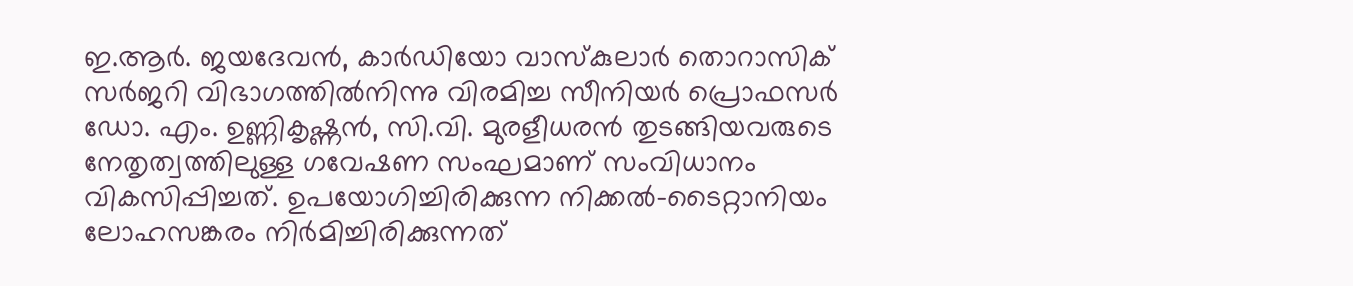ഇ.ആര്‍. ജയദേവന്‍, കാര്‍ഡിയോ വാസ്‌കുലാര്‍ തൊറാസിക് സര്‍ജറി വിഭാഗത്തില്‍നിന്നു വിരമിച്ച സീനിയര്‍ പ്രൊഫസര്‍ ഡോ. എം. ഉണ്ണികൃഷ്ണന്‍, സി.വി. മുരളീധരന്‍ തുടങ്ങിയവരുടെ നേതൃത്വത്തിലുള്ള ഗവേഷണ സംഘമാണ് സംവിധാനം വികസിപ്പിച്ചത്. ഉപയോഗിച്ചിരിക്കുന്ന നിക്കല്‍-ടൈറ്റാനിയം ലോഹസങ്കരം നിര്‍മിച്ചിരിക്കുന്നത്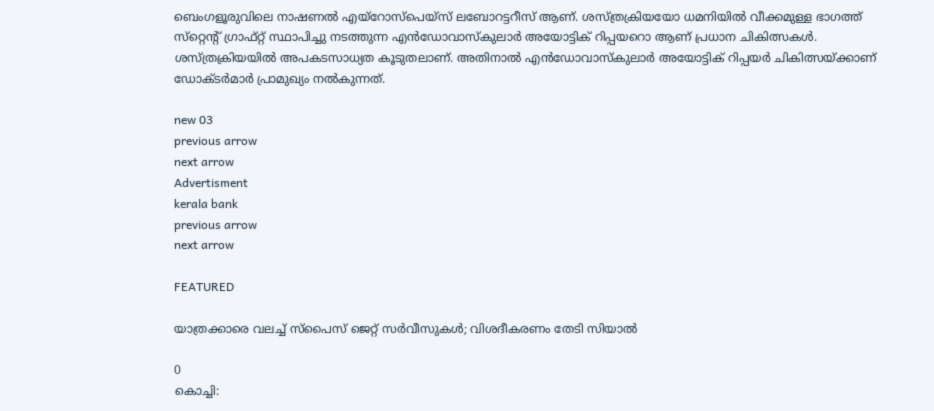ബെംഗളൂരുവിലെ നാഷണല്‍ എയ്‌റോസ്‌പെയ്‌സ് ലബോറട്ടറീസ് ആണ്. ശസ്ത്രക്രിയയോ ധമനിയില്‍ വീക്കമുള്ള ഭാഗത്ത് സ്‌റ്റെന്റ് ഗ്രാഫ്റ്റ് സ്ഥാപിച്ചു നടത്തുന്ന എന്‍ഡോവാസ്‌കുലാര്‍ അയോട്ടിക് റിപ്പയറൊ ആണ് പ്രധാന ചികിത്സകള്‍. ശസ്ത്രക്രിയയില്‍ അപകടസാധ്യത കൂടുതലാണ്. അതിനാല്‍ എന്‍ഡോവാസ്‌കുലാര്‍ അയോട്ടിക് റിപ്പയര്‍ ചികിത്സയ്ക്കാണ് ഡോക്ടര്‍മാര്‍ പ്രാമുഖ്യം നല്‍കുന്നത്.

new 03
previous arrow
next arrow
Advertisment
kerala bank
previous arrow
next arrow

FEATURED

യാത്രക്കാരെ വലച്ച് സ്പൈസ് ജെറ്റ് സർവീസുകൾ; വിശദീകരണം തേടി സിയാൽ

0
കൊച്ചി: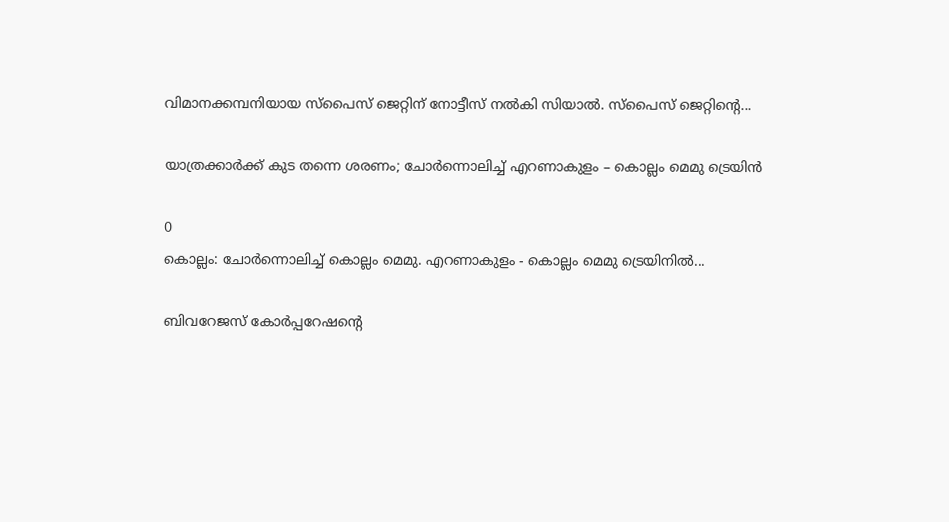വിമാനക്കമ്പനിയായ സ്പൈസ് ജെറ്റിന് നോട്ടീസ് നൽകി സിയാൽ. സ്പൈസ് ജെറ്റിൻ്റെ...

യാത്രക്കാർക്ക് കുട തന്നെ ശരണം; ചോർന്നൊലിച്ച് എറണാകുളം – കൊല്ലം മെമു ട്രെയിൻ

0
കൊല്ലം: ചോര്‍ന്നൊലിച്ച് കൊല്ലം മെമു. എറണാകുളം - കൊല്ലം മെമു ട്രെയിനില്‍...

ബിവറേജസ് കോർപ്പറേഷന്റെ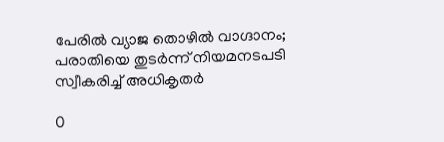പേരിൽ വ്യാജ തൊഴിൽ വാഗ്ദാനം; പരാതിയെ തുടർന്ന് നിയമനടപടി സ്വീകരിച്ച് അധികൃതർ

0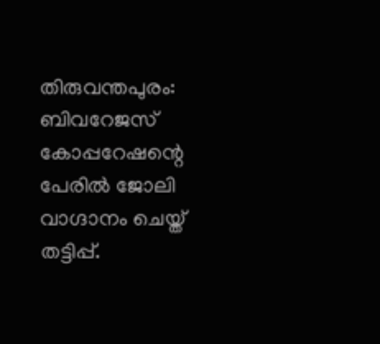തിരുവന്തപുരം: ബിവറേജസ് കോപ്പറേഷന്റെ പേരില്‍ ജോലി വാഗ്ദാനം ചെയ്ത് തട്ടിപ്പ്.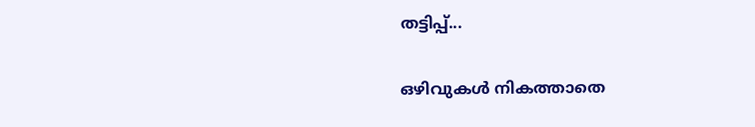തട്ടിപ്പ്...

ഒഴിവുകൾ നികത്താതെ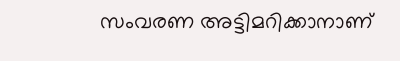സംവരണ അട്ടിമറിക്കാനാണ്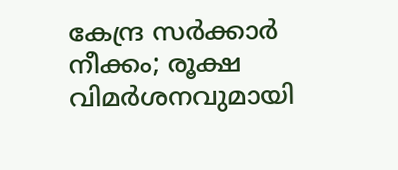കേന്ദ്ര സർക്കാർ നീക്കം; രൂക്ഷ വിമർശനവുമായി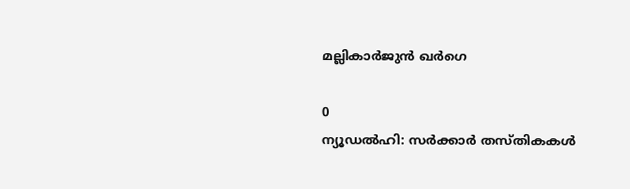മല്ലികാർജുൻ ഖർഗെ

0
ന്യൂഡല്‍ഹി: സര്‍ക്കാര്‍ തസ്തികകള്‍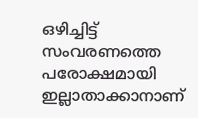ഒഴിച്ചിട്ട് സംവരണത്തെ പരോക്ഷമായി ഇല്ലാതാക്കാനാണ്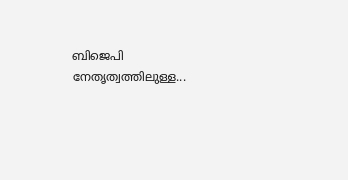ബിജെപി നേതൃത്വത്തിലുള്ള...